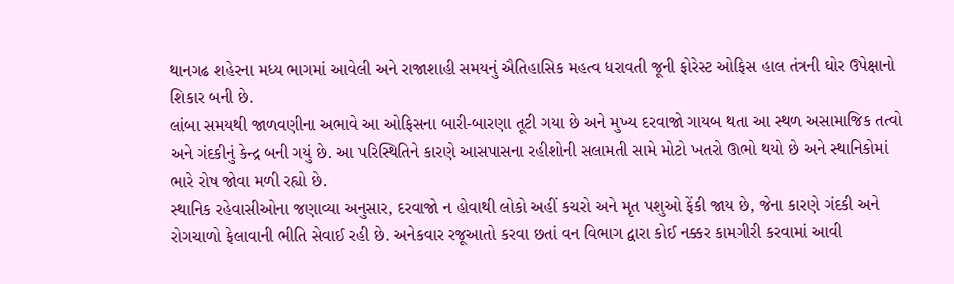થાનગઢ શહેરના મધ્ય ભાગમાં આવેલી અને રાજાશાહી સમયનું ઐતિહાસિક મહત્વ ધરાવતી જૂની ફોરેસ્ટ ઓફિસ હાલ તંત્રની ઘોર ઉપેક્ષાનો શિકાર બની છે.
લાંબા સમયથી જાળવણીના અભાવે આ ઓફિસના બારી-બારણા તૂટી ગયા છે અને મુખ્ય દરવાજો ગાયબ થતા આ સ્થળ અસામાજિક તત્વો અને ગંદકીનું કેન્દ્ર બની ગયું છે. આ પરિસ્થિતિને કારણે આસપાસના રહીશોની સલામતી સામે મોટો ખતરો ઊભો થયો છે અને સ્થાનિકોમાં ભારે રોષ જોવા મળી રહ્યો છે.
સ્થાનિક રહેવાસીઓના જણાવ્યા અનુસાર, દરવાજો ન હોવાથી લોકો અહીં કચરો અને મૃત પશુઓ ફેંકી જાય છે, જેના કારણે ગંદકી અને રોગચાળો ફેલાવાની ભીતિ સેવાઈ રહી છે. અનેકવાર રજૂઆતો કરવા છતાં વન વિભાગ દ્વારા કોઈ નક્કર કામગીરી કરવામાં આવી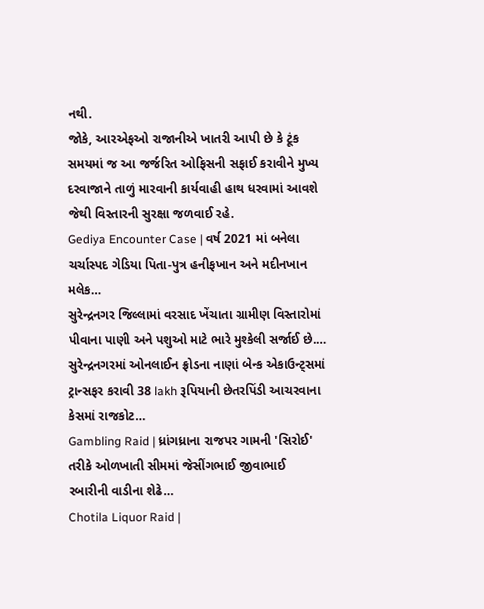નથી.
જોકે, આરએફઓ રાજાનીએ ખાતરી આપી છે કે ટૂંક સમયમાં જ આ જર્જરિત ઓફિસની સફાઈ કરાવીને મુખ્ય દરવાજાને તાળું મારવાની કાર્યવાહી હાથ ધરવામાં આવશે જેથી વિસ્તારની સુરક્ષા જળવાઈ રહે.
Gediya Encounter Case | વર્ષ 2021 માં બનેલા ચર્ચાસ્પદ ગેડિયા પિતા-પુત્ર હનીફખાન અને મદીનખાન મલેક…
સુરેન્દ્રનગર જિલ્લામાં વરસાદ ખેંચાતા ગ્રામીણ વિસ્તારોમાં પીવાના પાણી અને પશુઓ માટે ભારે મુશ્કેલી સર્જાઈ છે.…
સુરેન્દ્રનગરમાં ઓનલાઈન ફ્રોડના નાણાં બેન્ક એકાઉન્ટ્સમાં ટ્રાન્સફર કરાવી 38 lakh રૂપિયાની છેતરપિંડી આચરવાના કેસમાં રાજકોટ…
Gambling Raid | ધ્રાંગધ્રાના રાજપર ગામની 'સિરોઈ' તરીકે ઓળખાતી સીમમાં જેસીંગભાઈ જીવાભાઈ રબારીની વાડીના શેઢે…
Chotila Liquor Raid |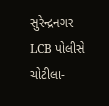સુરેન્દ્રનગર LCB પોલીસે ચોટીલા-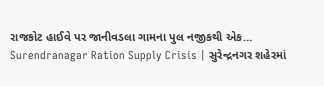રાજકોટ હાઈવે પર જાનીવડલા ગામના પુલ નજીકથી એક…
Surendranagar Ration Supply Crisis | સુરેન્દ્રનગર શહેરમાં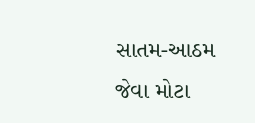સાતમ-આઠમ જેવા મોટા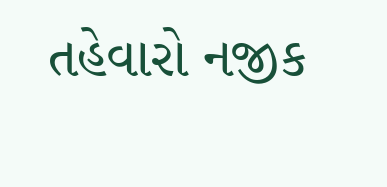તહેવારો નજીક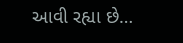આવી રહ્યા છે…